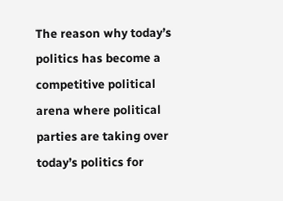The reason why today’s politics has become a competitive political arena where political parties are taking over today’s politics for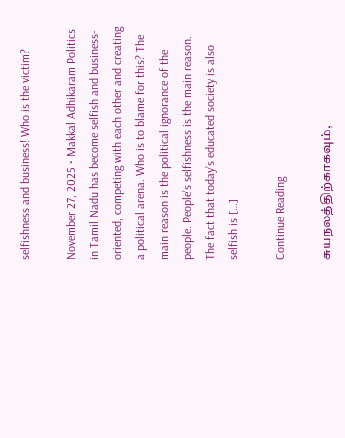selfishness and business! Who is the victim?

November 27, 2025 • Makkal Adhikaram Politics in Tamil Nadu has become selfish and business-oriented, competing with each other and creating a political arena. Who is to blame for this? The main reason is the political ignorance of the people. People’s selfishness is the main reason. The fact that today’s educated society is also selfish is […]

Continue Reading

சுயநலத்திற்காகவும்,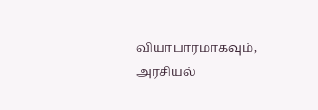வியாபாரமாகவும், அரசியல்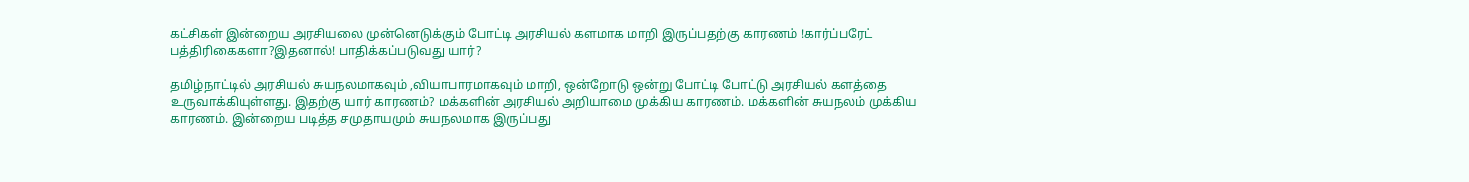கட்சிகள் இன்றைய அரசியலை முன்னெடுக்கும் போட்டி அரசியல் களமாக மாறி இருப்பதற்கு காரணம் !கார்ப்பரேட் பத்திரிகைகளா?இதனால்! பாதிக்கப்படுவது யார்?

தமிழ்நாட்டில் அரசியல் சுயநலமாகவும் ,வியாபாரமாகவும் மாறி, ஒன்றோடு ஒன்று போட்டி போட்டு அரசியல் களத்தை உருவாக்கியுள்ளது. இதற்கு யார் காரணம்? மக்களின் அரசியல் அறியாமை முக்கிய காரணம். மக்களின் சுயநலம் முக்கிய காரணம். இன்றைய படித்த சமுதாயமும் சுயநலமாக இருப்பது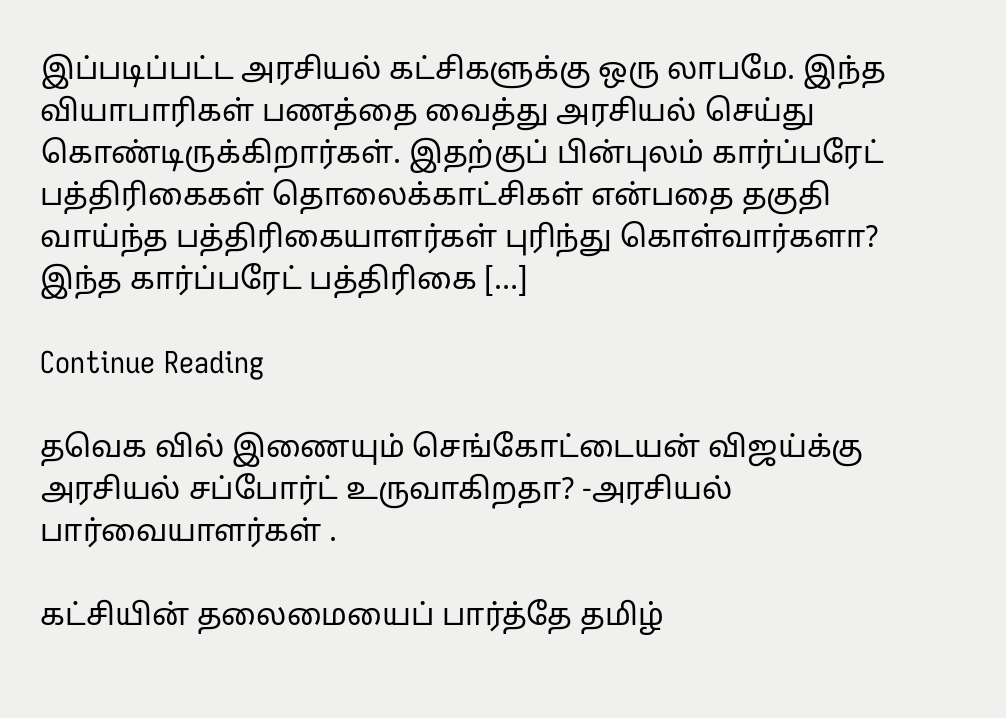இப்படிப்பட்ட அரசியல் கட்சிகளுக்கு ஒரு லாபமே. இந்த வியாபாரிகள் பணத்தை வைத்து அரசியல் செய்து கொண்டிருக்கிறார்கள். இதற்குப் பின்புலம் கார்ப்பரேட் பத்திரிகைகள் தொலைக்காட்சிகள் என்பதை தகுதி வாய்ந்த பத்திரிகையாளர்கள் புரிந்து கொள்வார்களா? இந்த கார்ப்பரேட் பத்திரிகை […]

Continue Reading

தவெக வில் இணையும் செங்கோட்டையன் விஜய்க்கு அரசியல் சப்போர்ட் உருவாகிறதா? -அரசியல் பார்வையாளர்கள் .

கட்சியின் தலைமையைப் பார்த்தே தமிழ்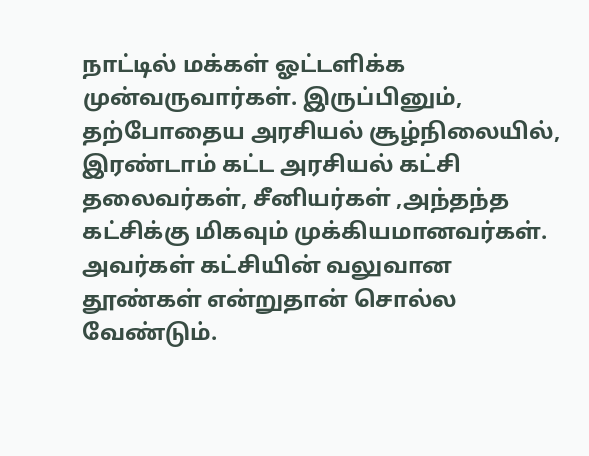நாட்டில் மக்கள் ஓட்டளிக்க முன்வருவார்கள். இருப்பினும், தற்போதைய அரசியல் சூழ்நிலையில், இரண்டாம் கட்ட அரசியல் கட்சி தலைவர்கள், சீனியர்கள் ,அந்தந்த கட்சிக்கு மிகவும் முக்கியமானவர்கள். அவர்கள் கட்சியின் வலுவான தூண்கள் என்றுதான் சொல்ல வேண்டும்.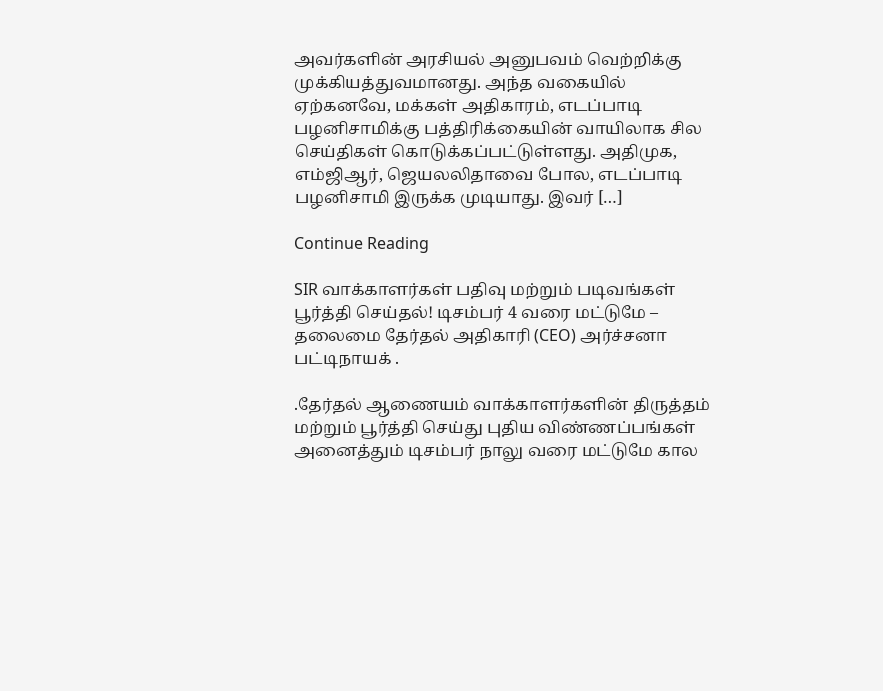அவர்களின் அரசியல் அனுபவம் வெற்றிக்கு முக்கியத்துவமானது. அந்த வகையில் ஏற்கனவே, மக்கள் அதிகாரம், எடப்பாடி பழனிசாமிக்கு பத்திரிக்கையின் வாயிலாக சில செய்திகள் கொடுக்கப்பட்டுள்ளது. அதிமுக, எம்ஜிஆர், ஜெயலலிதாவை போல, எடப்பாடி பழனிசாமி இருக்க முடியாது. இவர் […]

Continue Reading

SIR வாக்காளர்கள் பதிவு மற்றும் படிவங்கள் பூர்த்தி செய்தல்! டிசம்பர் 4 வரை மட்டுமே – தலைமை தேர்தல் அதிகாரி (CEO) அர்ச்சனா பட்டிநாயக் .

.தேர்தல் ஆணையம் வாக்காளர்களின் திருத்தம் மற்றும் பூர்த்தி செய்து புதிய விண்ணப்பங்கள் அனைத்தும் டிசம்பர் நாலு வரை மட்டுமே கால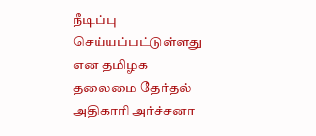நீடிப்பு செய்யப்பட்டுள்ளது என தமிழக தலைமை தேர்தல் அதிகாரி அர்ச்சனா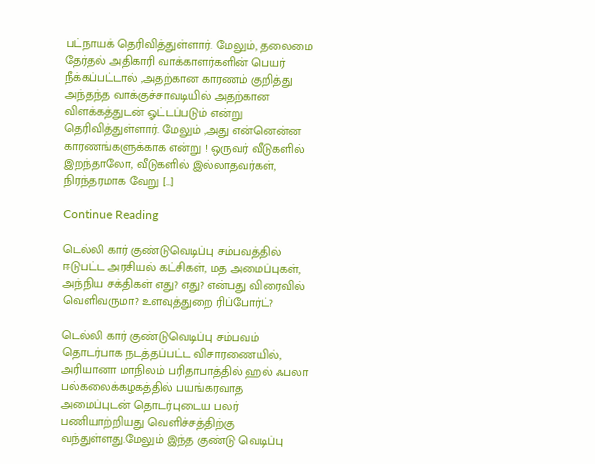பட்நாயக் தெரிவித்துள்ளார். மேலும், தலைமை தேர்தல் அதிகாரி வாக்காளர்களின் பெயர் நீக்கப்பட்டால் ,அதற்கான காரணம் குறித்து அந்தந்த வாக்குச்சாவடியில் அதற்கான விளக்கத்துடன் ஓட்டப்படும் என்று தெரிவித்துள்ளார். மேலும் ,அது என்னென்ன காரணங்களுக்காக என்று ! ஒருவர் வீடுகளில் இறந்தாலோ, வீடுகளில் இல்லாதவர்கள், நிரந்தரமாக வேறு […]

Continue Reading

டெல்லி கார் குண்டுவெடிப்பு சம்பவத்தில் ஈடுபட்ட அரசியல் கட்சிகள், மத அமைப்புகள், அந்நிய சக்திகள் எது? எது? என்பது விரைவில் வெளிவருமா? உளவுத்துறை ரிப்போர்ட்?

டெல்லி கார் குண்டுவெடிப்பு சம்பவம் தொடர்பாக நடத்தப்பட்ட விசாரணையில், அரியானா மாநிலம் பரிதாபாத்தில் ஹல் ஃபலா பல்கலைக்கழகத்தில் பயங்கரவாத அமைப்புடன் தொடர்புடைய பலர் பணியாற்றியது வெளிச்சத்திற்கு வந்துள்ளது.மேலும் இந்த குண்டு வெடிப்பு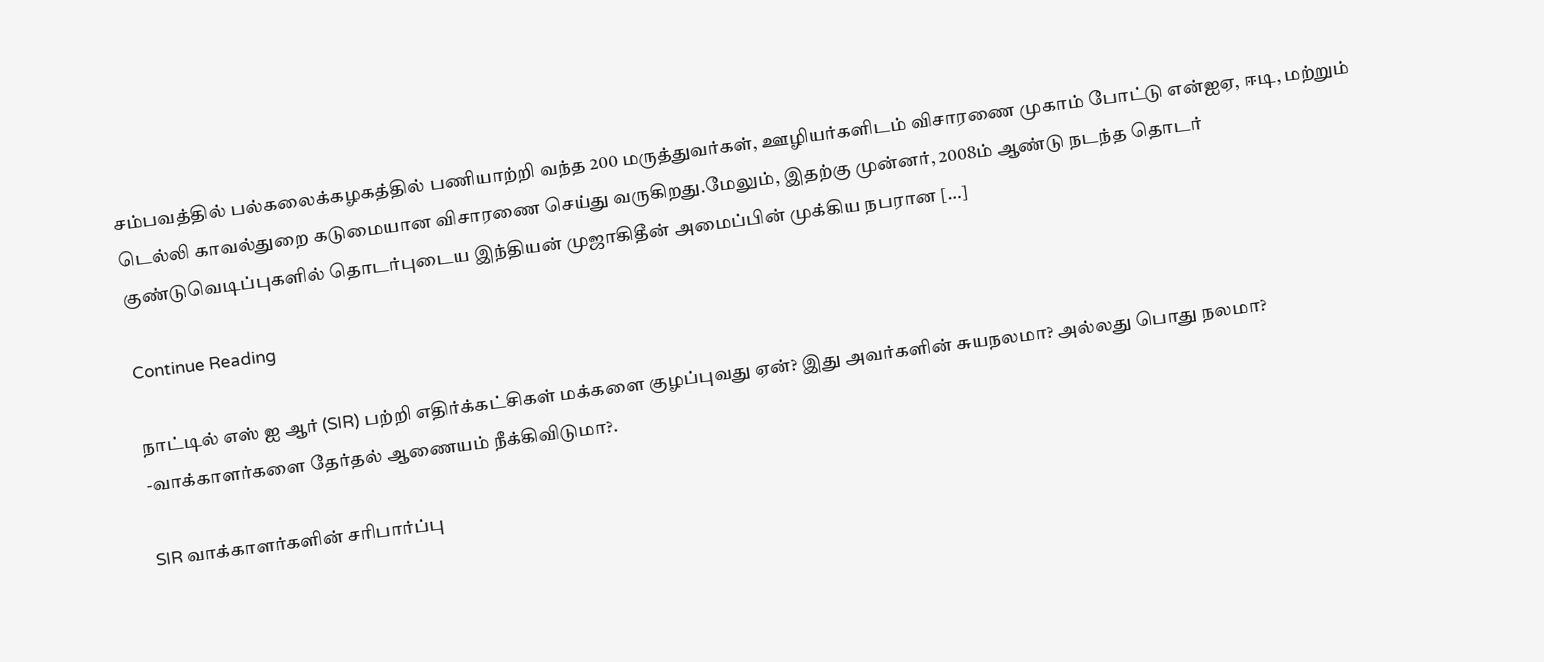சம்பவத்தில் பல்கலைக்கழகத்தில் பணியாற்றி வந்த 200 மருத்துவர்கள், ஊழியர்களிடம் விசாரணை முகாம் போட்டு என்ஐஏ, ஈடி, மற்றும் டெல்லி காவல்துறை கடுமையான விசாரணை செய்து வருகிறது.மேலும், இதற்கு முன்னர், 2008ம் ஆண்டு நடந்த தொடர் குண்டுவெடிப்புகளில் தொடர்புடைய இந்தியன் முஜாகிதீன் அமைப்பின் முக்கிய நபரான […]

Continue Reading

நாட்டில் எஸ் ஐ ஆர் (SIR) பற்றி எதிர்க்கட்சிகள் மக்களை குழப்புவது ஏன்? இது அவர்களின் சுயநலமா? அல்லது பொது நலமா? -வாக்காளர்களை தேர்தல் ஆணையம் நீக்கிவிடுமா?.

SIR வாக்காளர்களின் சரிபார்ப்பு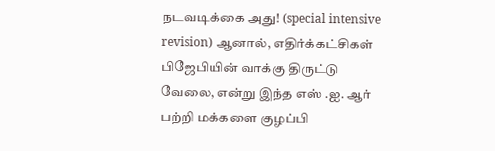நடவடிக்கை அது! (special intensive revision) ஆனால், எதிர்க்கட்சிகள் பிஜேபியின் வாக்கு திருட்டு வேலை, என்று இந்த எஸ் .ஐ. ஆர் பற்றி மக்களை குழப்பி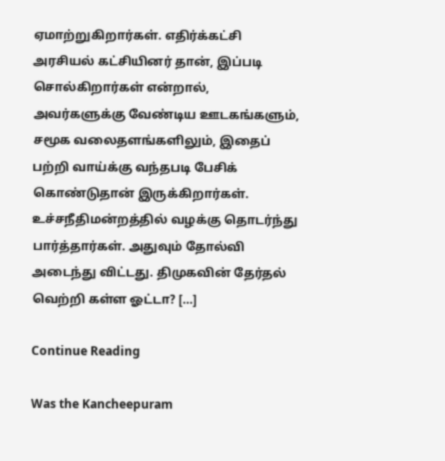ஏமாற்றுகிறார்கள். எதிர்க்கட்சி அரசியல் கட்சியினர் தான், இப்படி சொல்கிறார்கள் என்றால், அவர்களுக்கு வேண்டிய ஊடகங்களும், சமூக வலைதளங்களிலும், இதைப் பற்றி வாய்க்கு வந்தபடி பேசிக் கொண்டுதான் இருக்கிறார்கள். உச்சநீதிமன்றத்தில் வழக்கு தொடர்ந்து பார்த்தார்கள். அதுவும் தோல்வி அடைந்து விட்டது. திமுகவின் தேர்தல் வெற்றி கள்ள ஓட்டா? […]

Continue Reading

Was the Kancheepuram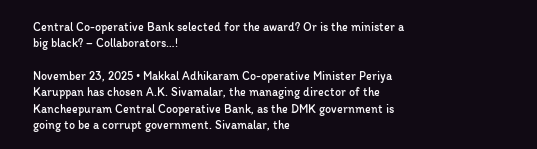Central Co-operative Bank selected for the award? Or is the minister a big black? – Collaborators…!

November 23, 2025 • Makkal Adhikaram Co-operative Minister Periya Karuppan has chosen A.K. Sivamalar, the managing director of the Kancheepuram Central Cooperative Bank, as the DMK government is going to be a corrupt government. Sivamalar, the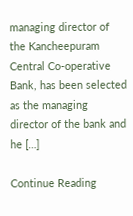managing director of the Kancheepuram Central Co-operative Bank, has been selected as the managing director of the bank and he […]

Continue Reading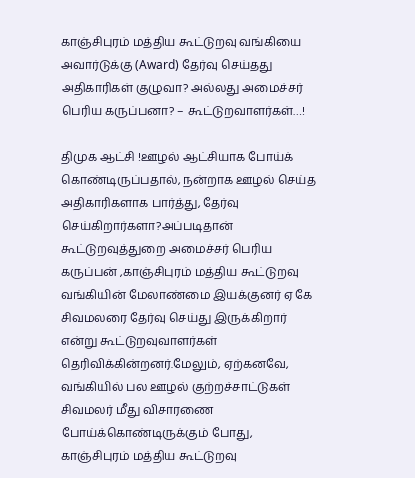காஞ்சிபுரம் மத்திய கூட்டுறவு வங்கியை அவார்டுக்கு (Award) தேர்வு செய்தது அதிகாரிகள் குழுவா? அல்லது அமைச்சர் பெரிய கருப்பனா? – கூட்டுறவாளர்கள்…!

திமுக ஆட்சி !ஊழல் ஆட்சியாக போய்க் கொண்டிருப்பதால், நன்றாக ஊழல் செய்த அதிகாரிகளாக பார்த்து, தேர்வு செய்கிறார்களா?அப்படிதான் கூட்டுறவுத்துறை அமைச்சர் பெரிய கருப்பன் ,காஞ்சிபுரம் மத்திய கூட்டுறவு வங்கியின் மேலாண்மை இயக்குனர் ஏ கே சிவமலரை தேர்வு செய்து இருக்கிறார் என்று கூட்டுறவுவாளர்கள் தெரிவிக்கின்றனர்.மேலும், ஏற்கனவே, வங்கியில் பல ஊழல் குற்றச்சாட்டுகள் சிவமலர் மீது விசாரணை போய்க்கொண்டிருக்கும் போது, காஞ்சிபுரம் மத்திய கூட்டுறவு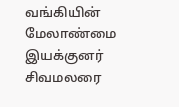வங்கியின் மேலாண்மை இயக்குனர் சிவமலரை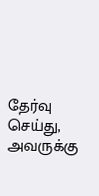தேர்வு செய்து, அவருக்கு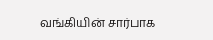வங்கியின் சார்பாக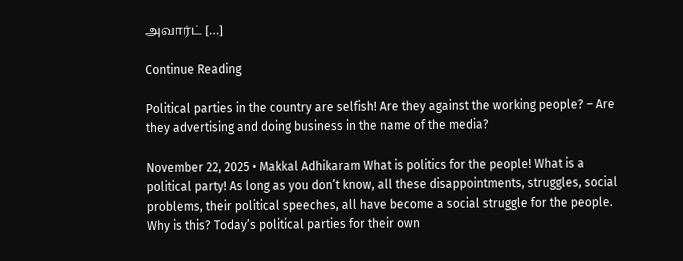அவார்ட் […]

Continue Reading

Political parties in the country are selfish! Are they against the working people? – Are they advertising and doing business in the name of the media?

November 22, 2025 • Makkal Adhikaram What is politics for the people! What is a political party! As long as you don’t know, all these disappointments, struggles, social problems, their political speeches, all have become a social struggle for the people. Why is this? Today’s political parties for their own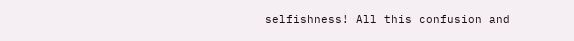selfishness! All this confusion and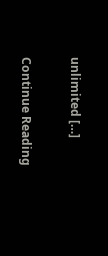unlimited […]

Continue Reading